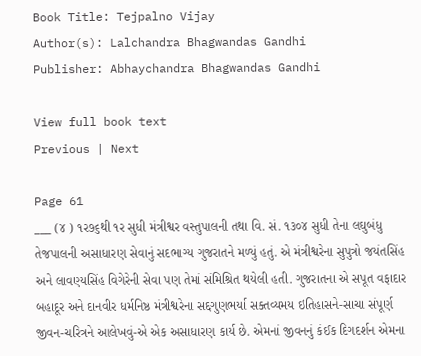Book Title: Tejpalno Vijay
Author(s): Lalchandra Bhagwandas Gandhi
Publisher: Abhaychandra Bhagwandas Gandhi

View full book text
Previous | Next

Page 61
___ (૪ ) ૧ર૭૬થી ૧ર સુધી મંત્રીશ્વર વસ્તુપાલની તથા વિ. સં. ૧૩૦૪ સુધી તેના લઘુબંધુ તેજપાલની અસાધારણ સેવાનું સદભાગ્ય ગુજરાતને મળ્યું હતું. એ મંત્રીશ્વરેના સુપુત્રો જયંતસિંહ અને લાવણ્યસિંહ વિગેરેની સેવા પણ તેમાં સંમિશ્રિત થયેલી હતી. ગુજરાતના એ સપૂત વફાદાર બહાદૂર અને દાનવીર ધર્મનિષ્ઠ મંત્રીશ્વરેના સદ્દગુણભર્યા સક્તવ્યમય ઇતિહાસને-સાચા સંપૂર્ણ જીવન-ચરિત્રને આલેખવું-એ એક અસાધારણ કાર્ય છે. એમનાં જીવનનું કંઈક દિગદર્શન એમના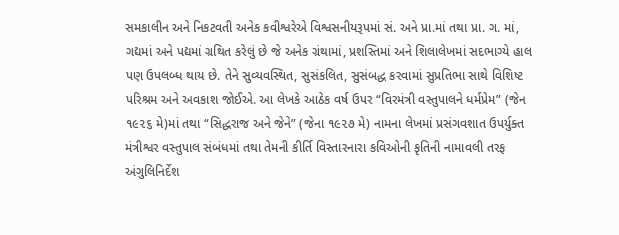સમકાલીન અને નિકટવતી અનેક કવીશ્વરેએ વિશ્વસનીયરૂપમાં સં. અને પ્રા.માં તથા પ્રા. ગ. માં, ગદ્યમાં અને પદ્યમાં ગ્રથિત કરેલું છે જે અનેક ગ્રંથામાં, પ્રશસ્તિમાં અને શિલાલેખમાં સદભાગ્યે હાલ પણ ઉપલબ્ધ થાય છે. તેને સુવ્યવસ્થિત, સુસંકલિત, સુસંબદ્ધ કરવામાં સુપ્રતિભા સાથે વિશિષ્ટ પરિશ્રમ અને અવકાશ જોઈએ. આ લેખકે આઠેક વર્ષ ઉપર “વિરમંત્રી વસ્તુપાલને ધર્મપ્રેમ” (જેન ૧૯૨૬ મે)માં તથા “સિદ્ધરાજ અને જેને” (જેના ૧૯૨૭ મે) નામના લેખમાં પ્રસંગવશાત ઉપર્યુક્ત મંત્રીશ્વર વસ્તુપાલ સંબંધમાં તથા તેમની કીર્તિ વિસ્તારનારા કવિઓની કૃતિની નામાવલી તરફ અંગુલિનિર્દેશ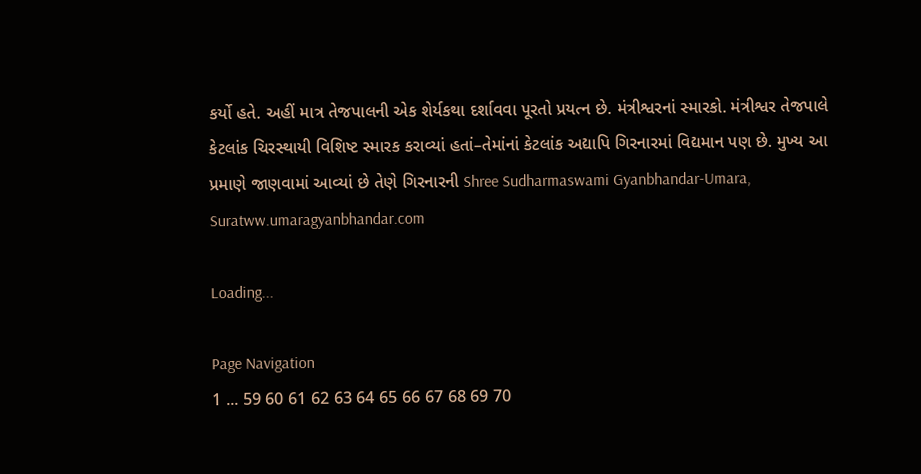કર્યો હતે. અહીં માત્ર તેજપાલની એક શેર્યકથા દર્શાવવા પૂરતો પ્રયત્ન છે. મંત્રીશ્વરનાં સ્મારકો. મંત્રીશ્વર તેજપાલે કેટલાંક ચિરસ્થાયી વિશિષ્ટ સ્મારક કરાવ્યાં હતાં–તેમાંનાં કેટલાંક અદ્યાપિ ગિરનારમાં વિદ્યમાન પણ છે. મુખ્ય આ પ્રમાણે જાણવામાં આવ્યાં છે તેણે ગિરનારની Shree Sudharmaswami Gyanbhandar-Umara, Suratww.umaragyanbhandar.com

Loading...

Page Navigation
1 ... 59 60 61 62 63 64 65 66 67 68 69 70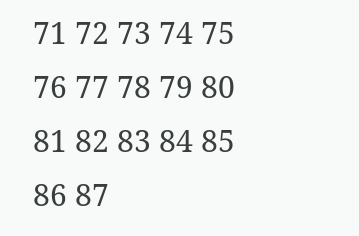71 72 73 74 75 76 77 78 79 80 81 82 83 84 85 86 87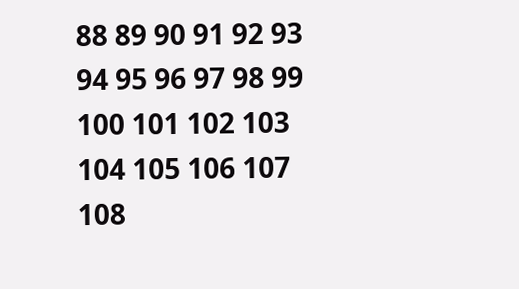88 89 90 91 92 93 94 95 96 97 98 99 100 101 102 103 104 105 106 107 108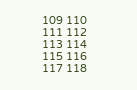109 110 111 112 113 114 115 116 117 118